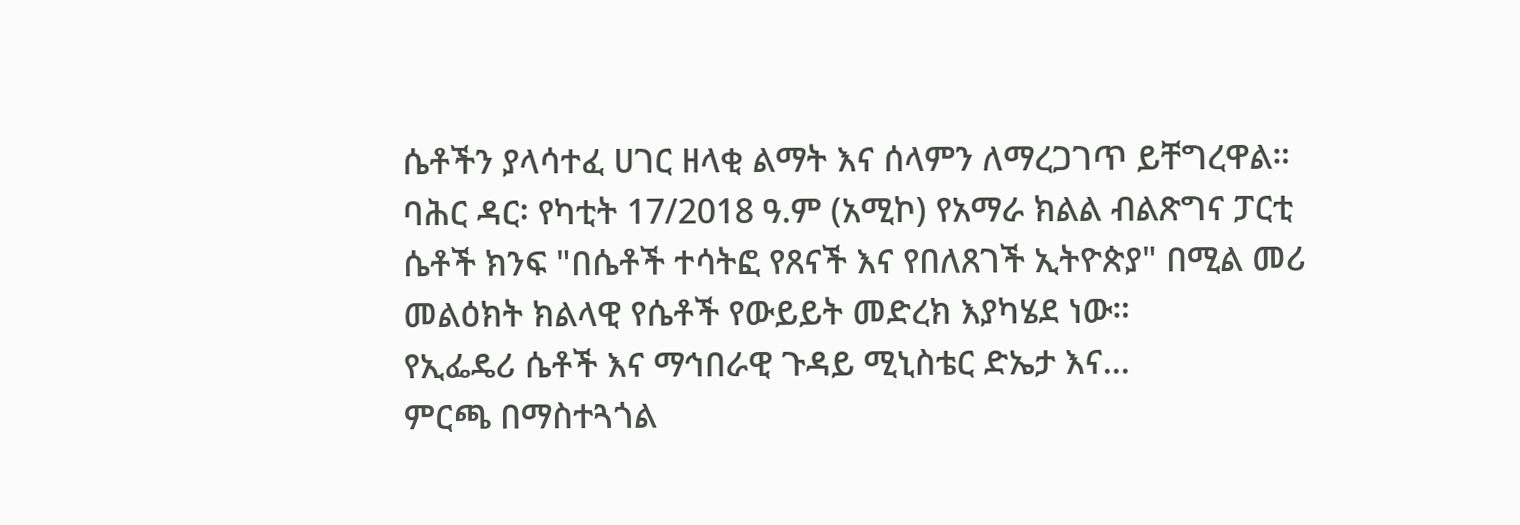ሴቶችን ያላሳተፈ ሀገር ዘላቂ ልማት እና ሰላምን ለማረጋገጥ ይቸግረዋል።
ባሕር ዳር፡ የካቲት 17/2018 ዓ.ም (አሚኮ) የአማራ ክልል ብልጽግና ፓርቲ ሴቶች ክንፍ "በሴቶች ተሳትፎ የጸናች እና የበለጸገች ኢትዮጵያ" በሚል መሪ መልዕክት ክልላዊ የሴቶች የውይይት መድረክ እያካሄደ ነው።
የኢፌዴሪ ሴቶች እና ማኅበራዊ ጉዳይ ሚኒስቴር ድኤታ እና...
ምርጫ በማስተጓጎል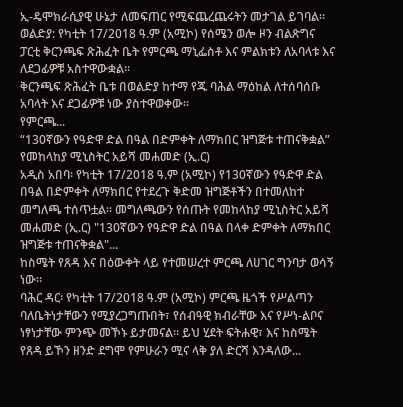ኢ-ዴሞክራሲያዊ ሁኔታ ለመፍጠር የሚፍጨረጨሩትን መታገል ይገባል።
ወልድያ: የካቲት 17/2018 ዓ.ም (አሚኮ) የሰሜን ወሎ ዞን ብልጽግና ፓርቲ ቅርንጫፍ ጽሕፈት ቤት የምርጫ ማኒፌስቶ እና ምልክቱን ለአባላቱ እና ለደጋፊዎቹ አስተዋውቋል።
ቅርንጫፍ ጽሕፈት ቤቱ በወልድያ ከተማ የጁ ባሕል ማዕከል ለተሰባሰቡ አባላት እና ደጋፊዎቹ ነው ያስተዋወቀው።
የምርጫ...
“130ኛውን የዓድዋ ድል በዓል በድምቀት ለማክበር ዝግጅቱ ተጠናቅቋል” የመከላከያ ሚኒስትር አይሻ መሐመድ (ኢ.ር)
አዲስ አበባ፡ የካቲት 17/2018 ዓ.ም (አሚኮ) የ130ኛውን የዓድዋ ድል በዓል በድምቀት ለማክበር የተደረጉ ቅድመ ዝግጅቶችን በተመለከተ መግለጫ ተሰጥቷል። መግለጫውን የሰጡት የመከላከያ ሚኒስትር አይሻ መሐመድ (ኢ.ር) "130ኛውን የዓድዋ ድል በዓል በላቀ ድምቀት ለማክበር ዝግጅቱ ተጠናቅቋል"...
ከስሜት የጸዳ እና በዕውቀት ላይ የተመሠረተ ምርጫ ለሀገር ግንባታ ወሳኝ ነው።
ባሕር ዳር፡ የካቲት 17/2018 ዓ.ም (አሚኮ) ምርጫ ዜጎች የሥልጣን ባለቤትነታቸውን የሚያረጋግጡበት፣ የሰብዓዊ ክብራቸው እና የሥነ-ልቦና ነፃነታቸው ምንጭ መኾኑ ይታመናል። ይህ ሂደት ፍትሐዊ፣ እና ከስሜት የጸዳ ይኾን ዘንድ ደግሞ የምሁራን ሚና ላቅ ያለ ድርሻ እንዳለው...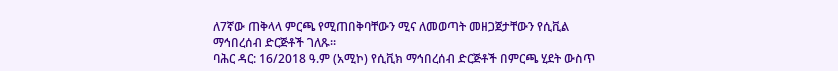ለ7ኛው ጠቅላላ ምርጫ የሚጠበቅባቸውን ሚና ለመወጣት መዘጋጀታቸውን የሲቪል ማኅበረሰብ ድርጅቶች ገለጹ።
ባሕር ዳር: 16/2018 ዓ.ም (አሚኮ) የሲቪክ ማኅበረሰብ ድርጅቶች በምርጫ ሂደት ውስጥ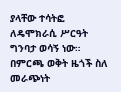ያላቸው ተሳትፎ ለዴሞክራሲ ሥርዓት ግንባታ ወሳኝ ነው።
በምርጫ ወቅት ዜጎች ስለ መራጭነት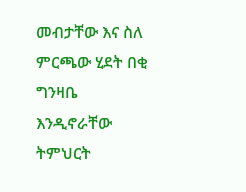መብታቸው እና ስለ ምርጫው ሂደት በቂ ግንዛቤ እንዲኖራቸው ትምህርት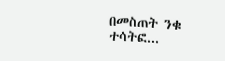በመስጠት ንቁ ተሳትፎ...